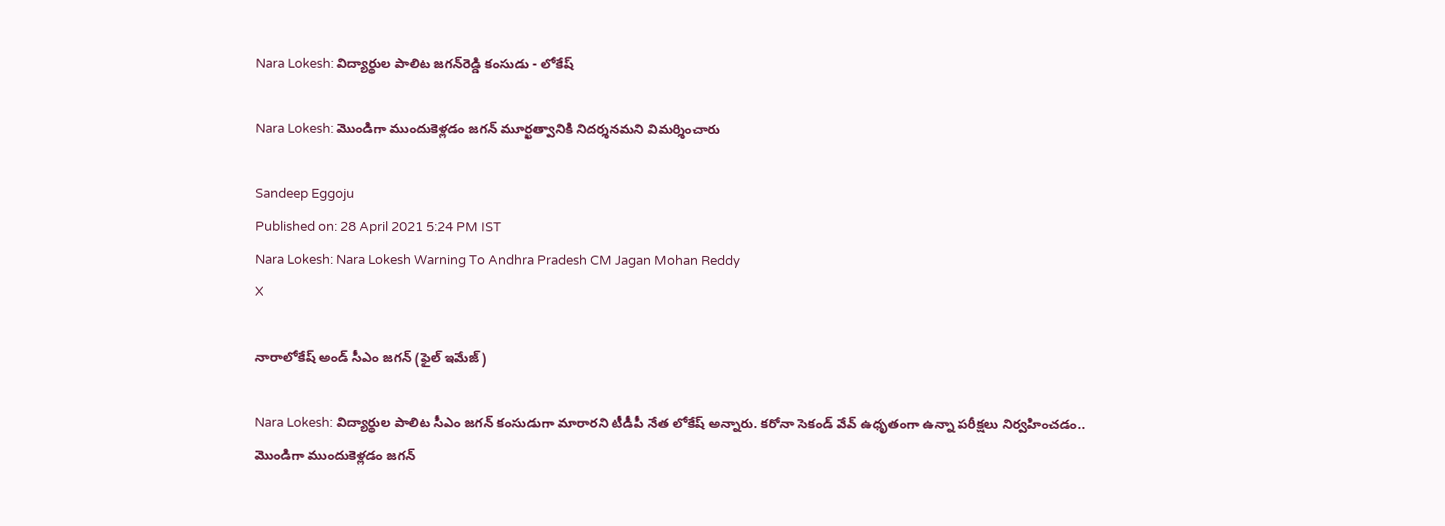Nara Lokesh: విద్యార్థుల పాలిట జగన్‌రెడ్డి కంసుడు - లోకేష్‌

Nara Lokesh: మొండిగా ముందుకెళ్లడం జగన్‌ మూర్ఖత్వానికి నిదర్శనమని విమర్శించారు

Sandeep Eggoju
Published on: 28 April 2021 5:24 PM IST
Nara Lokesh: Nara Lokesh Warning To Andhra Pradesh CM Jagan Mohan Reddy
X

నారాలోకేష్ అండ్ సీఎం జగన్ (ఫైల్ ఇమేజ్)

Nara Lokesh: విద్యార్థుల పాలిట సీఎం జగన్‌ కంసుడుగా మారారని టీడీపీ నేత లోకేష్‌ అన్నారు. కరోనా సెకండ్‌ వేవ్‌ ఉధృతంగా ఉన్నా పరీక్షలు నిర్వహించడం.. మొండిగా ముందుకెళ్లడం జగన్‌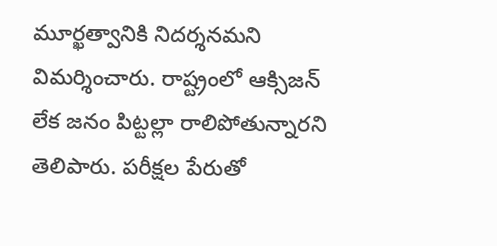మూర్ఖత్వానికి నిదర్శనమని విమర్శించారు. రాష్ట్రంలో ఆక్సిజన్‌ లేక జనం పిట్టల్లా రాలిపోతున్నారని తెలిపారు. పరీక్షల పేరుతో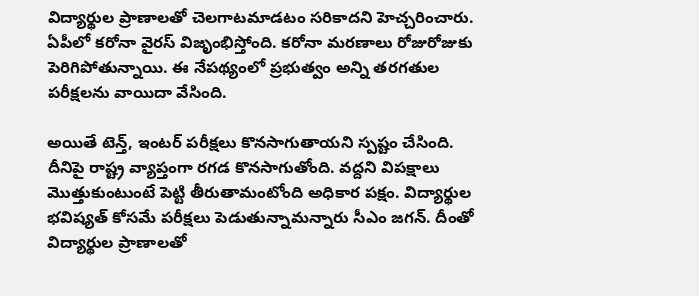విద్యార్థుల ప్రాణాలతో చెలగాటమాడటం సరికాదని హెచ్చరించారు. ఏపీలో కరోనా వైరస్ విజృంభిస్తోంది. కరోనా మరణాలు రోజురోజుకు పెరిగిపోతున్నాయి. ఈ నేపథ్యంలో ప్రభుత్వం అన్ని తరగతుల పరీక్షలను వాయిదా వేసింది.

అయితే టెన్త్, ఇంటర్ పరీక్షలు కొనసాగుతాయని స్పష్టం చేసింది. దీనిపై రాష్ట్ర వ్యాప్తంగా రగడ కొనసాగుతోంది. వద్దని విపక్షాలు మొత్తుకుంటుంటే పెట్టి తీరుతామంటోంది అధికార పక్షం. విద్యార్థుల భవిష్యత్ కోసమే పరీక్షలు పెడుతున్నామన్నారు సీఎం జగన్. దీంతో విద్యార్థుల ప్రాణాలతో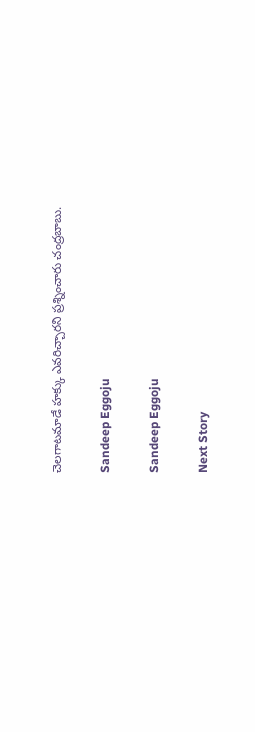చెలగాటమాడే హక్కు ఎవరిచ్చారని ప్రశ్నించారు చంద్రబాబు.

Sandeep Eggoju

Sandeep Eggoju

Next Story